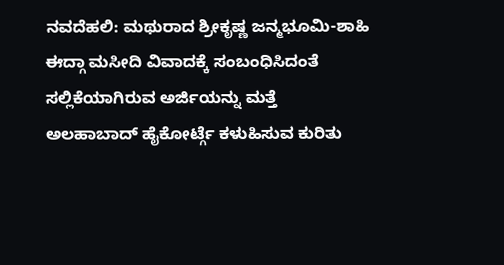ನವದೆಹಲಿ: ಮಥುರಾದ ಶ್ರೀಕೃಷ್ಣ ಜನ್ಮಭೂಮಿ-ಶಾಹಿ ಈದ್ಗಾ ಮಸೀದಿ ವಿವಾದಕ್ಕೆ ಸಂಬಂಧಿಸಿದಂತೆ ಸಲ್ಲಿಕೆಯಾಗಿರುವ ಅರ್ಜಿಯನ್ನು ಮತ್ತೆ ಅಲಹಾಬಾದ್ ಹೈಕೋರ್ಟ್ಗೆ ಕಳುಹಿಸುವ ಕುರಿತು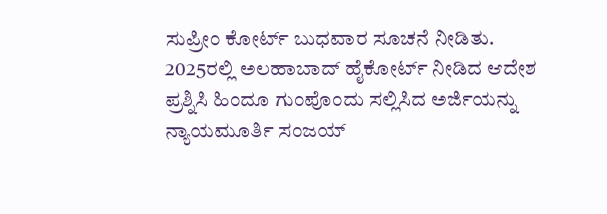ಸುಪ್ರೀಂ ಕೋರ್ಟ್ ಬುಧವಾರ ಸೂಚನೆ ನೀಡಿತು.
2025ರಲ್ಲಿ ಅಲಹಾಬಾದ್ ಹೈಕೋರ್ಟ್ ನೀಡಿದ ಆದೇಶ ಪ್ರಶ್ನಿಸಿ ಹಿಂದೂ ಗುಂಪೊಂದು ಸಲ್ಲಿಸಿದ ಅರ್ಜಿಯನ್ನು ನ್ಯಾಯಮೂರ್ತಿ ಸಂಜಯ್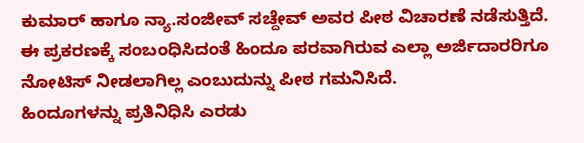ಕುಮಾರ್ ಹಾಗೂ ನ್ಯಾ.ಸಂಜೀವ್ ಸಚ್ದೇವ್ ಅವರ ಪೀಠ ವಿಚಾರಣೆ ನಡೆಸುತ್ತಿದೆ.
ಈ ಪ್ರಕರಣಕ್ಕೆ ಸಂಬಂಧಿಸಿದಂತೆ ಹಿಂದೂ ಪರವಾಗಿರುವ ಎಲ್ಲಾ ಅರ್ಜಿದಾರರಿಗೂ ನೋಟಿಸ್ ನೀಡಲಾಗಿಲ್ಲ ಎಂಬುದುನ್ನು ಪೀಠ ಗಮನಿಸಿದೆ.
ಹಿಂದೂಗಳನ್ನು ಪ್ರತಿನಿಧಿಸಿ ಎರಡು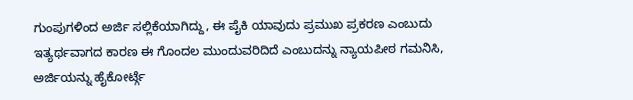ಗುಂಪುಗಳಿಂದ ಅರ್ಜಿ ಸಲ್ಲಿಕೆಯಾಗಿದ್ದು, ಈ ಪೈಕಿ ಯಾವುದು ಪ್ರಮುಖ ಪ್ರಕರಣ ಎಂಬುದು ಇತ್ಯರ್ಥವಾಗದ ಕಾರಣ ಈ ಗೊಂದಲ ಮುಂದುವರಿದಿದೆ ಎಂಬುದನ್ನು ನ್ಯಾಯಪೀಠ ಗಮನಿಸಿ, ಅರ್ಜಿಯನ್ನು ಹೈಕೋರ್ಟ್ಗೆ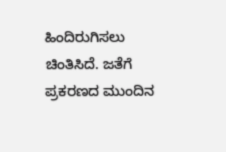ಹಿಂದಿರುಗಿಸಲು ಚಿಂತಿಸಿದೆ. ಜತೆಗೆ ಪ್ರಕರಣದ ಮುಂದಿನ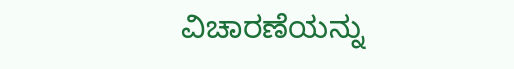ವಿಚಾರಣೆಯನ್ನು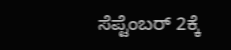ಸೆಪ್ಟೆಂಬರ್ 2ಕ್ಕೆ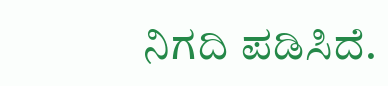ನಿಗದಿ ಪಡಿಸಿದೆ.